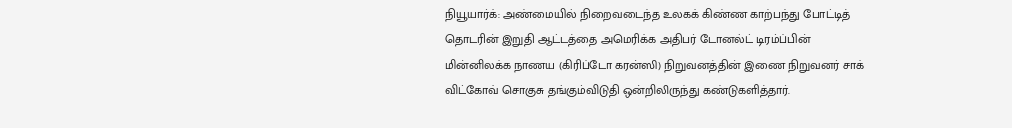நியூயார்க்: அண்மையில் நிறைவடைந்த உலகக் கிண்ண காற்பந்து போட்டித் தொடரின் இறுதி ஆட்டத்தை அமெரிக்க அதிபர் டோனல்ட் டிரம்ப்பின் மின்னிலக்க நாணய (கிரிப்டோ கரன்ஸி) நிறுவனத்தின் இணை நிறுவனர் சாக் விட்கோவ் சொகுசு தங்கும்விடுதி ஒன்றிலிருந்து கண்டுகளித்தார்.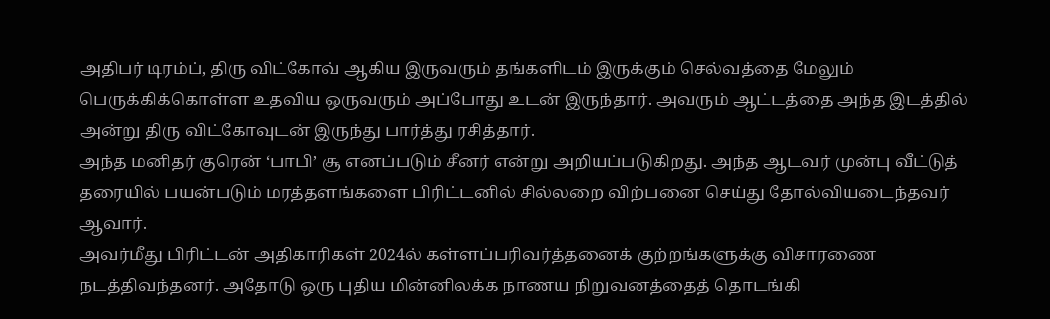அதிபர் டிரம்ப், திரு விட்கோவ் ஆகிய இருவரும் தங்களிடம் இருக்கும் செல்வத்தை மேலும் பெருக்கிக்கொள்ள உதவிய ஒருவரும் அப்போது உடன் இருந்தார். அவரும் ஆட்டத்தை அந்த இடத்தில் அன்று திரு விட்கோவுடன் இருந்து பார்த்து ரசித்தார்.
அந்த மனிதர் குரென் ‘பாபி’ சூ எனப்படும் சீனர் என்று அறியப்படுகிறது. அந்த ஆடவர் முன்பு வீட்டுத் தரையில் பயன்படும் மரத்தளங்களை பிரிட்டனில் சில்லறை விற்பனை செய்து தோல்வியடைந்தவர் ஆவார்.
அவர்மீது பிரிட்டன் அதிகாரிகள் 2024ல் கள்ளப்பரிவர்த்தனைக் குற்றங்களுக்கு விசாரணை நடத்திவந்தனர். அதோடு ஒரு புதிய மின்னிலக்க நாணய நிறுவனத்தைத் தொடங்கி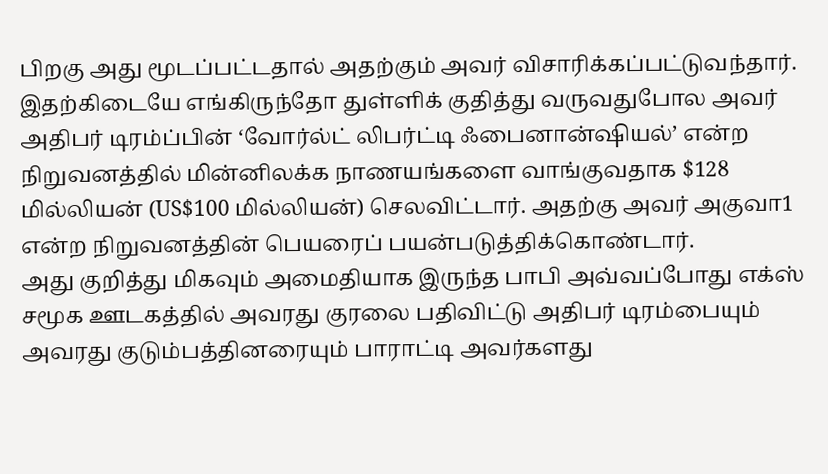பிறகு அது மூடப்பட்டதால் அதற்கும் அவர் விசாரிக்கப்பட்டுவந்தார்.
இதற்கிடையே எங்கிருந்தோ துள்ளிக் குதித்து வருவதுபோல அவர் அதிபர் டிரம்ப்பின் ‘வோர்ல்ட் லிபர்ட்டி ஃபைனான்ஷியல்’ என்ற நிறுவனத்தில் மின்னிலக்க நாணயங்களை வாங்குவதாக $128 மில்லியன் (US$100 மில்லியன்) செலவிட்டார். அதற்கு அவர் அகுவா1 என்ற நிறுவனத்தின் பெயரைப் பயன்படுத்திக்கொண்டார்.
அது குறித்து மிகவும் அமைதியாக இருந்த பாபி அவ்வப்போது எக்ஸ் சமூக ஊடகத்தில் அவரது குரலை பதிவிட்டு அதிபர் டிரம்பையும் அவரது குடும்பத்தினரையும் பாராட்டி அவர்களது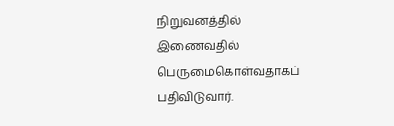நிறுவனத்தில் இணைவதில் பெருமைகொள்வதாகப் பதிவிடுவார்.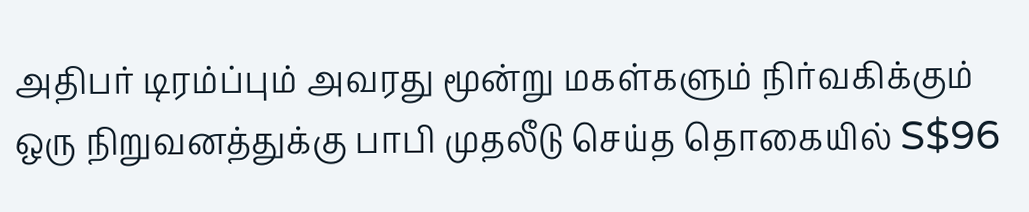அதிபர் டிரம்ப்பும் அவரது மூன்று மகள்களும் நிர்வகிக்கும் ஒரு நிறுவனத்துக்கு பாபி முதலீடு செய்த தொகையில் S$96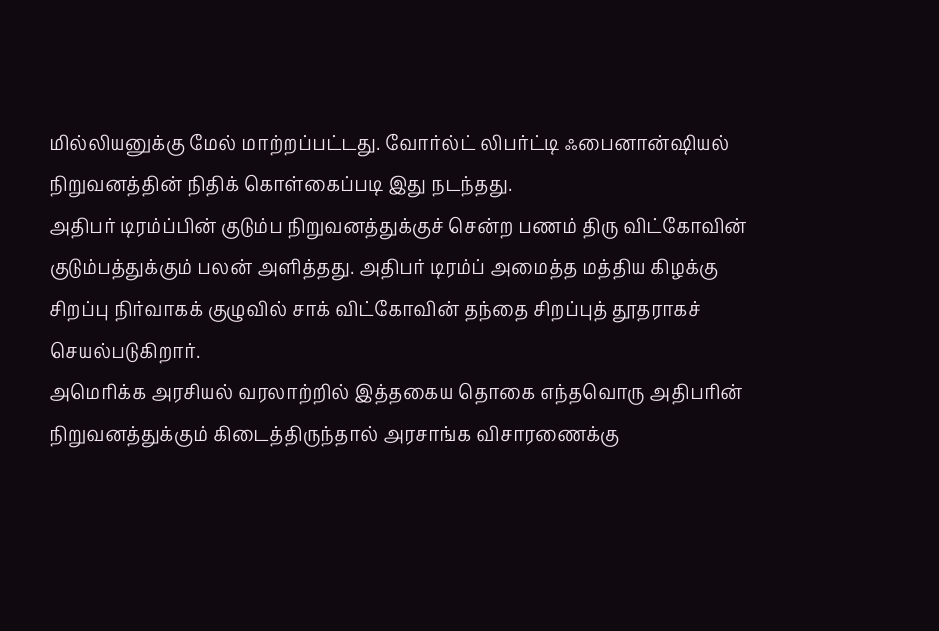மில்லியனுக்கு மேல் மாற்றப்பட்டது. வோர்ல்ட் லிபர்ட்டி ஃபைனான்ஷியல் நிறுவனத்தின் நிதிக் கொள்கைப்படி இது நடந்தது.
அதிபர் டிரம்ப்பின் குடும்ப நிறுவனத்துக்குச் சென்ற பணம் திரு விட்கோவின் குடும்பத்துக்கும் பலன் அளித்தது. அதிபர் டிரம்ப் அமைத்த மத்திய கிழக்கு சிறப்பு நிர்வாகக் குழுவில் சாக் விட்கோவின் தந்தை சிறப்புத் தூதராகச் செயல்படுகிறார்.
அமெரிக்க அரசியல் வரலாற்றில் இத்தகைய தொகை எந்தவொரு அதிபரின் நிறுவனத்துக்கும் கிடைத்திருந்தால் அரசாங்க விசாரணைக்கு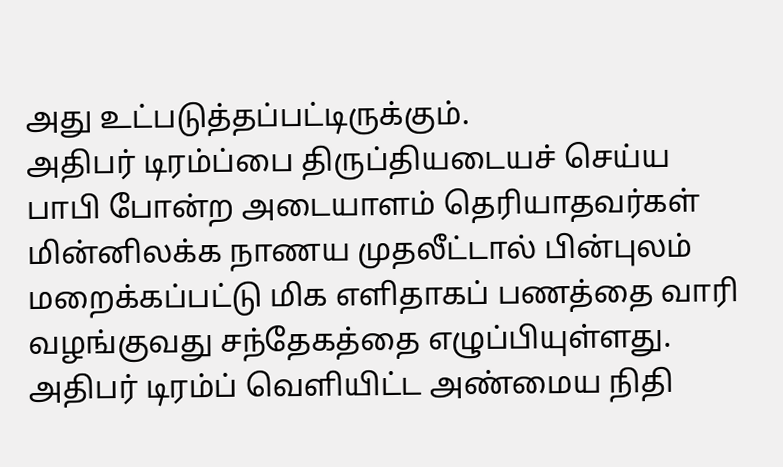அது உட்படுத்தப்பட்டிருக்கும்.
அதிபர் டிரம்ப்பை திருப்தியடையச் செய்ய பாபி போன்ற அடையாளம் தெரியாதவர்கள் மின்னிலக்க நாணய முதலீட்டால் பின்புலம் மறைக்கப்பட்டு மிக எளிதாகப் பணத்தை வாரி வழங்குவது சந்தேகத்தை எழுப்பியுள்ளது.
அதிபர் டிரம்ப் வெளியிட்ட அண்மைய நிதி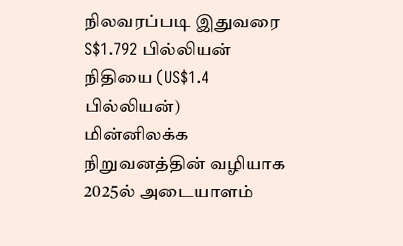நிலவரப்படி இதுவரை S$1.792 பில்லியன் நிதியை (US$1.4 பில்லியன்) மின்னிலக்க நிறுவனத்தின் வழியாக 2025ல் அடையாளம்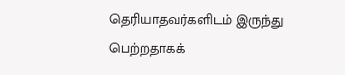தெரியாதவர்களிடம் இருந்து பெற்றதாகக்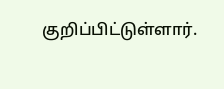குறிப்பிட்டுள்ளார்.